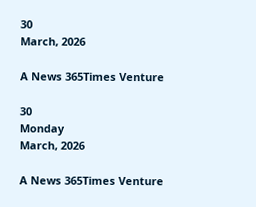30
March, 2026

A News 365Times Venture

30
Monday
March, 2026

A News 365Times Venture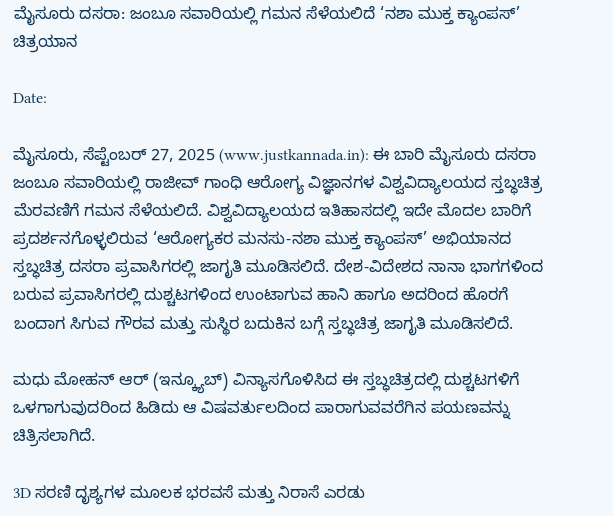ಮೈಸೂರು ದಸರಾ: ಜಂಬೂ ಸವಾರಿಯಲ್ಲಿ ಗಮನ ಸೆಳೆಯಲಿದೆ ‘ನಶಾ ಮುಕ್ತ ಕ್ಯಾಂಪಸ್’ ಚಿತ್ರಯಾನ

Date:

ಮೈಸೂರು, ಸೆಪ್ಟೆಂಬರ್ 27, 2025 (www.justkannada.in): ಈ ಬಾರಿ ಮೈಸೂರು ದಸರಾ ಜಂಬೂ ಸವಾರಿಯಲ್ಲಿ ರಾಜೀವ್ ಗಾಂಧಿ ಆರೋಗ್ಯ ವಿಜ್ಞಾನಗಳ ವಿಶ್ವವಿದ್ಯಾಲಯದ ಸ್ತಬ್ಧಚಿತ್ರ ಮೆರವಣಿಗೆ ಗಮನ ಸೆಳೆಯಲಿದೆ. ವಿಶ್ವವಿದ್ಯಾಲಯದ ಇತಿಹಾಸದಲ್ಲಿ ಇದೇ ಮೊದಲ ಬಾರಿಗೆ ಪ್ರದರ್ಶನಗೊಳ್ಳಲಿರುವ ‘ಆರೋಗ್ಯಕರ ಮನಸು-ನಶಾ ಮುಕ್ತ ಕ್ಯಾಂಪಸ್’ ಅಭಿಯಾನದ ಸ್ತಬ್ಧಚಿತ್ರ ದಸರಾ ಪ್ರವಾಸಿಗರಲ್ಲಿ ಜಾಗೃತಿ ಮೂಡಿಸಲಿದೆ. ದೇಶ-ವಿದೇಶದ ನಾನಾ ಭಾಗಗಳಿಂದ ಬರುವ ಪ್ರವಾಸಿಗರಲ್ಲಿ ದುಶ್ಚಟಗಳಿಂದ ಉಂಟಾಗುವ ಹಾನಿ ಹಾಗೂ ಅದರಿಂದ ಹೊರಗೆ ಬಂದಾಗ ಸಿಗುವ ಗೌರವ ಮತ್ತು ಸುಸ್ಥಿರ ಬದುಕಿನ ಬಗ್ಗೆ ಸ್ತಬ್ಧಚಿತ್ರ ಜಾಗೃತಿ ಮೂಡಿಸಲಿದೆ.

ಮಧು ಮೋಹನ್ ಆರ್ (ಇನ್ಕ್ಯೂಬ್) ವಿನ್ಯಾಸಗೊಳಿಸಿದ ಈ ಸ್ತಬ್ಧಚಿತ್ರದಲ್ಲಿ ದುಶ್ಚಟಗಳಿಗೆ ಒಳಗಾಗುವುದರಿಂದ ಹಿಡಿದು ಆ ವಿಷವರ್ತುಲದಿಂದ ಪಾರಾಗುವವರೆಗಿನ ಪಯಣವನ್ನು ಚಿತ್ರಿಸಲಾಗಿದೆ.

3D ಸರಣಿ ದೃಶ್ಯಗಳ ಮೂಲಕ ಭರವಸೆ ಮತ್ತು ನಿರಾಸೆ ಎರಡು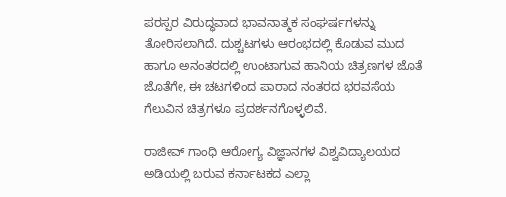ಪರಸ್ಪರ ವಿರುದ್ಧವಾದ ಭಾವನಾತ್ಮಕ ಸಂಘರ್ಷಗಳನ್ನು ತೋರಿಸಲಾಗಿದೆ. ದುಶ್ಚಟಗಳು ಆರಂಭದಲ್ಲಿ ಕೊಡುವ ಮುದ ಹಾಗೂ ಅನಂತರದಲ್ಲಿ ಉಂಟಾಗುವ ಹಾನಿಯ ಚಿತ್ರಣಗಳ ಜೊತೆ ಜೊತೆಗೇ, ಈ ಚಟಗಳಿಂದ ಪಾರಾದ ನಂತರದ ಭರವಸೆಯ ಗೆಲುವಿನ ಚಿತ್ರಗಳೂ ಪ್ರದರ್ಶನಗೊಳ್ಳಲಿವೆ.

ರಾಜೀವ್ ಗಾಂಧಿ ಆರೋಗ್ಯ ವಿಜ್ಞಾನಗಳ ವಿಶ್ವವಿದ್ಯಾಲಯದ ಅಡಿಯಲ್ಲಿ ಬರುವ ಕರ್ನಾಟಕದ ಎಲ್ಲಾ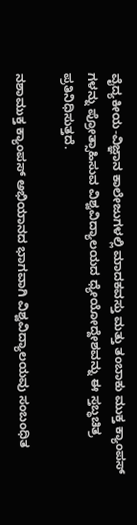ವೈದ್ಯಕೀಯ-ವಿಜ್ಞಾನ ಕಾಲೇಜುಗಳಲ್ಲಿ ಮಾದಕವಸ್ತು ಮತ್ತು ತಂಬಾಕು ಮುಕ್ತ ಕ್ಯಾಂಪಸ್ ಗಳನ್ನು ಪ್ರೋತ್ಸಾಹಿಸುವ ವಿಶ್ವವಿದ್ಯಾಲಯದ ಧ್ಯೇಯೋದ್ದೇಶವನ್ನು ಈ ಸ್ತಬ್ಧಚಿತ್ರ ಪ್ರತಿನಿಧಿಸುತ್ತದೆ.

ನಶಾಮುಕ್ತ ಕ್ಯಾಂಪಸ್ ಅಭಿಯಾನದ ಭಾಗವಾಗಿ ವಿಶ್ವವಿದ್ಯಾಲಯವು ಸಂಬಂಧಿತ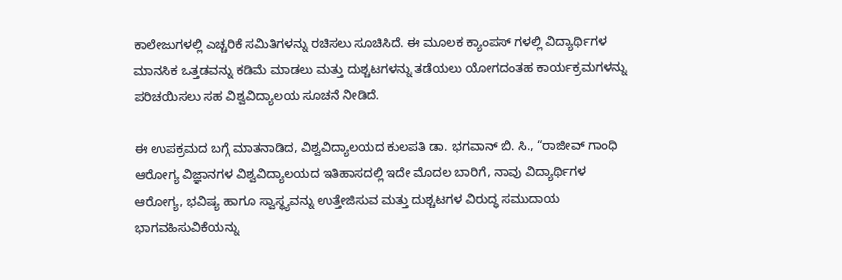ಕಾಲೇಜುಗಳಲ್ಲಿ ಎಚ್ಚರಿಕೆ ಸಮಿತಿಗಳನ್ನು ರಚಿಸಲು ಸೂಚಿಸಿದೆ. ಈ ಮೂಲಕ ಕ್ಯಾಂಪಸ್ ಗಳಲ್ಲಿ ವಿದ್ಯಾರ್ಥಿಗಳ ಮಾನಸಿಕ ಒತ್ತಡವನ್ನು ಕಡಿಮೆ ಮಾಡಲು ಮತ್ತು ದುಶ್ಚಟಗಳನ್ನು ತಡೆಯಲು ಯೋಗದಂತಹ ಕಾರ್ಯಕ್ರಮಗಳನ್ನು ಪರಿಚಯಿಸಲು ಸಹ ವಿಶ್ವವಿದ್ಯಾಲಯ ಸೂಚನೆ ನೀಡಿದೆ.

ಈ ಉಪಕ್ರಮದ ಬಗ್ಗೆ ಮಾತನಾಡಿದ, ವಿಶ್ವವಿದ್ಯಾಲಯದ ಕುಲಪತಿ ಡಾ. ಭಗವಾನ್ ಬಿ. ಸಿ., “ರಾಜೀವ್ ಗಾಂಧಿ ಆರೋಗ್ಯ ವಿಜ್ಞಾನಗಳ ವಿಶ್ವವಿದ್ಯಾಲಯದ ಇತಿಹಾಸದಲ್ಲಿ ಇದೇ ಮೊದಲ ಬಾರಿಗೆ, ನಾವು ವಿದ್ಯಾರ್ಥಿಗಳ ಆರೋಗ್ಯ, ಭವಿಷ್ಯ ಹಾಗೂ ಸ್ವಾಸ್ಥ್ಯವನ್ನು ಉತ್ತೇಜಿಸುವ ಮತ್ತು ದುಶ್ಚಟಗಳ ವಿರುದ್ಧ ಸಮುದಾಯ ಭಾಗವಹಿಸುವಿಕೆಯನ್ನು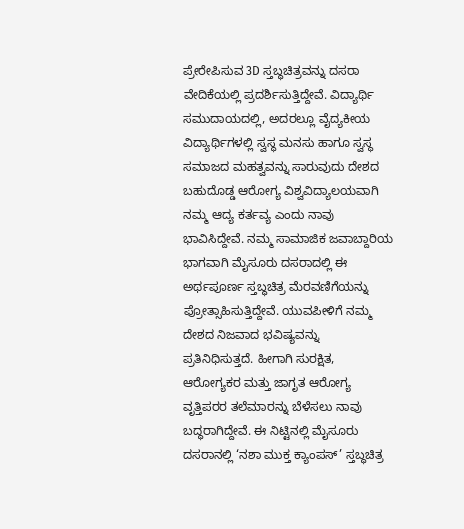ಪ್ರೇರೇಪಿಸುವ 3D ಸ್ತಬ್ಧಚಿತ್ರವನ್ನು ದಸರಾ ವೇದಿಕೆಯಲ್ಲಿ ಪ್ರದರ್ಶಿಸುತ್ತಿದ್ದೇವೆ. ವಿದ್ಯಾರ್ಥಿ ಸಮುದಾಯದಲ್ಲಿ, ಅದರಲ್ಲೂ ವೈದ್ಯಕೀಯ ವಿದ್ಯಾರ್ಥಿಗಳಲ್ಲಿ ಸ್ವಸ್ಥ ಮನಸು ಹಾಗೂ ಸ್ವಸ್ಥ ಸಮಾಜದ ಮಹತ್ವವನ್ನು ಸಾರುವುದು ದೇಶದ ಬಹುದೊಡ್ಡ ಆರೋಗ್ಯ ವಿಶ್ವವಿದ್ಯಾಲಯವಾಗಿ ನಮ್ಮ ಆದ್ಯ ಕರ್ತವ್ಯ ಎಂದು ನಾವು ಭಾವಿಸಿದ್ದೇವೆ. ನಮ್ಮ ಸಾಮಾಜಿಕ ಜವಾಬ್ದಾರಿಯ ಭಾಗವಾಗಿ ಮೈಸೂರು ದಸರಾದಲ್ಲಿ ಈ ಅರ್ಥಪೂರ್ಣ ಸ್ತಬ್ಧಚಿತ್ರ ಮೆರವಣಿಗೆಯನ್ನು ಪ್ರೋತ್ಸಾಹಿಸುತ್ತಿದ್ದೇವೆ. ಯುವಪೀಳಿಗೆ ನಮ್ಮ ದೇಶದ ನಿಜವಾದ ಭವಿಷ್ಯವನ್ನು ಪ್ರತಿನಿಧಿಸುತ್ತದೆ. ಹೀಗಾಗಿ ಸುರಕ್ಷಿತ, ಆರೋಗ್ಯಕರ ಮತ್ತು ಜಾಗೃತ ಆರೋಗ್ಯ ವೃತ್ತಿಪರರ ತಲೆಮಾರನ್ನು ಬೆಳೆಸಲು ನಾವು ಬದ್ಧರಾಗಿದ್ದೇವೆ. ಈ ನಿಟ್ಟಿನಲ್ಲಿ ಮೈಸೂರು ದಸರಾನಲ್ಲಿ ‘ನಶಾ ಮುಕ್ತ ಕ್ಯಾಂಪಸ್’ ಸ್ತಬ್ಧಚಿತ್ರ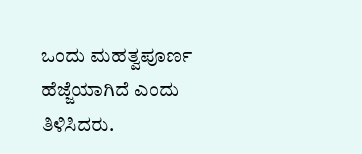ಒಂದು ಮಹತ್ವಪೂರ್ಣ ಹೆಜ್ಜೆಯಾಗಿದೆ ಎಂದು ತಿಳಿಸಿದರು.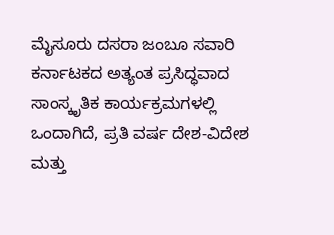ಮೈಸೂರು ದಸರಾ ಜಂಬೂ ಸವಾರಿ ಕರ್ನಾಟಕದ ಅತ್ಯಂತ ಪ್ರಸಿದ್ಧವಾದ ಸಾಂಸ್ಕೃತಿಕ ಕಾರ್ಯಕ್ರಮಗಳಲ್ಲಿ ಒಂದಾಗಿದೆ, ಪ್ರತಿ ವರ್ಷ ದೇಶ-ವಿದೇಶ ಮತ್ತು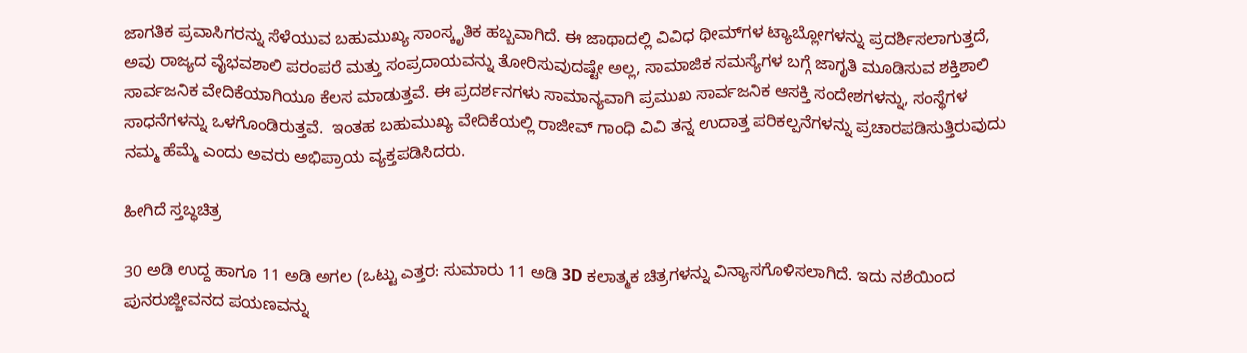ಜಾಗತಿಕ ಪ್ರವಾಸಿಗರನ್ನು ಸೆಳೆಯುವ ಬಹುಮುಖ್ಯ ಸಾಂಸ್ಕೃತಿಕ ಹಬ್ಬವಾಗಿದೆ. ಈ ಜಾಥಾದಲ್ಲಿ ವಿವಿಧ ಥೀಮ್‌ಗಳ ಟ್ಯಾಬ್ಲೋಗಳನ್ನು ಪ್ರದರ್ಶಿಸಲಾಗುತ್ತದೆ, ಅವು ರಾಜ್ಯದ ವೈಭವಶಾಲಿ ಪರಂಪರೆ ಮತ್ತು ಸಂಪ್ರದಾಯವನ್ನು ತೋರಿಸುವುದಷ್ಟೇ ಅಲ್ಲ, ಸಾಮಾಜಿಕ ಸಮಸ್ಯೆಗಳ ಬಗ್ಗೆ ಜಾಗೃತಿ ಮೂಡಿಸುವ ಶಕ್ತಿಶಾಲಿ ಸಾರ್ವಜನಿಕ ವೇದಿಕೆಯಾಗಿಯೂ ಕೆಲಸ ಮಾಡುತ್ತವೆ. ಈ ಪ್ರದರ್ಶನಗಳು ಸಾಮಾನ್ಯವಾಗಿ ಪ್ರಮುಖ ಸಾರ್ವಜನಿಕ ಆಸಕ್ತಿ ಸಂದೇಶಗಳನ್ನು, ಸಂಸ್ಥೆಗಳ ಸಾಧನೆಗಳನ್ನು ಒಳಗೊಂಡಿರುತ್ತವೆ.  ಇಂತಹ ಬಹುಮುಖ್ಯ ವೇದಿಕೆಯಲ್ಲಿ ರಾಜೀವ್ ಗಾಂಧಿ ವಿವಿ ತನ್ನ ಉದಾತ್ತ ಪರಿಕಲ್ಪನೆಗಳನ್ನು ಪ್ರಚಾರಪಡಿಸುತ್ತಿರುವುದು ನಮ್ಮ ಹೆಮ್ಮೆ ಎಂದು ಅವರು ಅಭಿಪ್ರಾಯ ವ್ಯಕ್ತಪಡಿಸಿದರು.

ಹೀಗಿದೆ ಸ್ತಬ್ಧಚಿತ್ರ

30 ಅಡಿ ಉದ್ದ ಹಾಗೂ 11 ಅಡಿ ಅಗಲ (ಒಟ್ಟು ಎತ್ತರ: ಸುಮಾರು 11 ಅಡಿ 3D ಕಲಾತ್ಮಕ ಚಿತ್ರಗಳನ್ನು ವಿನ್ಯಾಸಗೊಳಿಸಲಾಗಿದೆ. ಇದು ನಶೆಯಿಂದ ಪುನರುಜ್ಜೀವನದ ಪಯಣವನ್ನು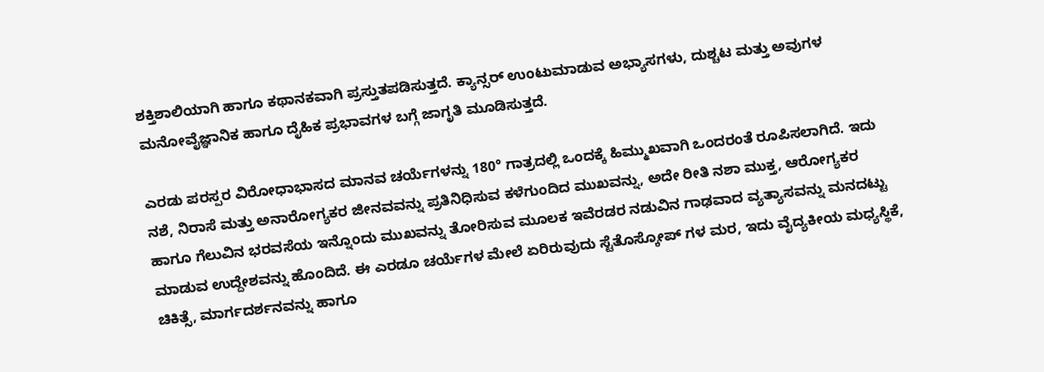ಶಕ್ತಿಶಾಲಿಯಾಗಿ ಹಾಗೂ ಕಥಾನಕವಾಗಿ ಪ್ರಸ್ತುತಪಡಿಸುತ್ತದೆ. ಕ್ಯಾನ್ಸರ್ ಉಂಟುಮಾಡುವ ಅಭ್ಯಾಸಗಳು, ದುಶ್ಚಟ ಮತ್ತು ಅವುಗಳ ಮನೋವೈಜ್ಞಾನಿಕ ಹಾಗೂ ದೈಹಿಕ ಪ್ರಭಾವಗಳ ಬಗ್ಗೆ ಜಾಗೃತಿ ಮೂಡಿಸುತ್ತದೆ.

ಎರಡು ಪರಸ್ಪರ ವಿರೋಧಾಭಾಸದ ಮಾನವ ಚರ್ಯೆಗಳನ್ನು 180° ಗಾತ್ರದಲ್ಲಿ ಒಂದಕ್ಕೆ ಹಿಮ್ಮುಖವಾಗಿ ಒಂದರಂತೆ ರೂಪಿಸಲಾಗಿದೆ. ಇದು ನಶೆ, ನಿರಾಸೆ ಮತ್ತು ಅನಾರೋಗ್ಯಕರ ಜೀನವವನ್ನು ಪ್ರತಿನಿಧಿಸುವ ಕಳೆಗುಂದಿದ ಮುಖವನ್ನು, ಅದೇ ರೀತಿ ನಶಾ ಮುಕ್ತ, ಆರೋಗ್ಯಕರ ಹಾಗೂ ಗೆಲುವಿನ ಭರವಸೆಯ ಇನ್ನೊಂದು ಮುಖವನ್ನು ತೋರಿಸುವ ಮೂಲಕ ಇವೆರಡರ ನಡುವಿನ ಗಾಢವಾದ ವ್ಯತ್ಯಾಸವನ್ನು ಮನದಟ್ಟು ಮಾಡುವ ಉದ್ದೇಶವನ್ನು ಹೊಂದಿದೆ. ಈ ಎರಡೂ ಚರ್ಯೆಗಳ ಮೇಲೆ ಏರಿರುವುದು ಸ್ಟೆತೊಸ್ಕೋಪ್‌ ಗಳ ಮರ, ಇದು ವೈದ್ಯಕೀಯ ಮಧ್ಯಸ್ಥಿಕೆ, ಚಿಕಿತ್ಸೆ, ಮಾರ್ಗದರ್ಶನವನ್ನು ಹಾಗೂ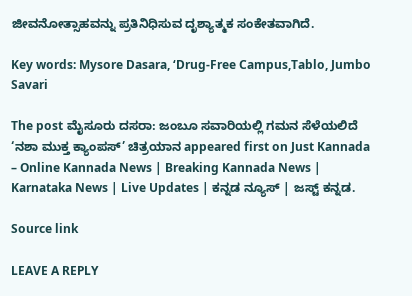ಜೀವನೋತ್ಸಾಹವನ್ನು ಪ್ರತಿನಿಧಿಸುವ ದೃಶ್ಯಾತ್ಮಕ ಸಂಕೇತವಾಗಿದೆ.

Key words: Mysore Dasara, ‘Drug-Free Campus,Tablo, Jumbo Savari

The post ಮೈಸೂರು ದಸರಾ: ಜಂಬೂ ಸವಾರಿಯಲ್ಲಿ ಗಮನ ಸೆಳೆಯಲಿದೆ ‘ನಶಾ ಮುಕ್ತ ಕ್ಯಾಂಪಸ್’ ಚಿತ್ರಯಾನ appeared first on Just Kannada – Online Kannada News | Breaking Kannada News | Karnataka News | Live Updates | ಕನ್ನಡ ನ್ಯೂಸ್ | ಜಸ್ಟ್ ಕನ್ನಡ.

Source link

LEAVE A REPLY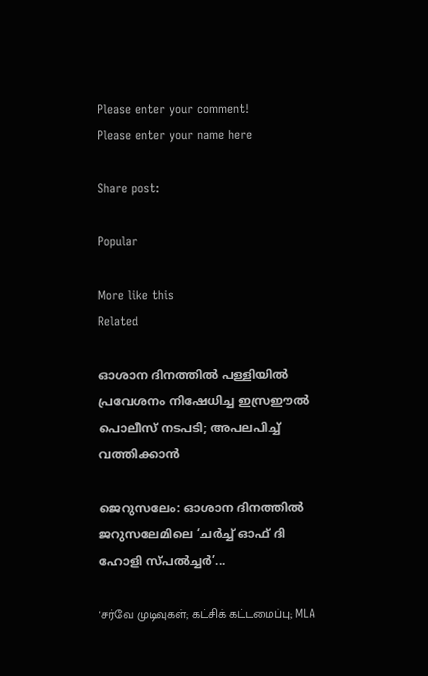Please enter your comment!
Please enter your name here

Share post:

Popular

More like this
Related

ഓശാന ദിനത്തിൽ പള്ളിയിൽ പ്രവേശനം നിഷേധിച്ച ഇസ്രഈൽ പൊലീസ് നടപടി; അപലപിച്ച് വത്തിക്കാൻ

ജെറുസലേം: ഓശാന ദിനത്തിൽ ജറുസലേമിലെ ‘ചർച്ച് ഓഫ് ദി ഹോളി സ്‌പൽച്ചർ’...

'சர்வே முடிவுகள்; கட்சிக் கட்டமைப்பு; MLA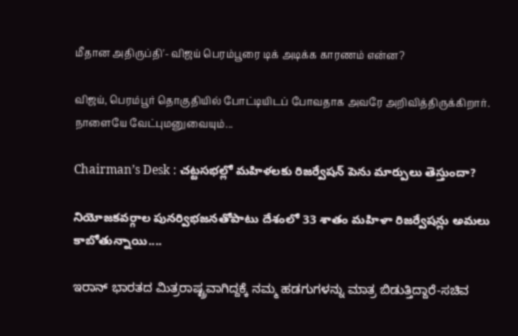மீதான அதிருப்தி'- விஜய் பெரம்பூரை டிக் அடிக்க காரணம் என்ன?

விஜய், பெரம்பூர் தொகுதியில் போட்டியிடப் போவதாக அவரே அறிவித்திருக்கிறார். நாளையே வேட்புமனுவையும்...

Chairman’s Desk : చట్టసభల్లో మహిళలకు రిజర్వేషన్ పెను మార్పులు తెస్తుందా?

నియోజకవర్గాల పునర్విభజనతోపాటు దేశంలో 33 శాతం మహిళా రిజర్వేషన్లు అమలు కాబోతున్నాయి....

ಇರಾನ್ ಭಾರತದ ಮಿತ್ರರಾಷ್ಟ್ರವಾಗಿದ್ದಕ್ಕೆ ನಮ್ಮ ಹಡಗುಗಳನ್ನು ಮಾತ್ರ ಬಿಡುತ್ತಿದ್ದಾರೆ-ಸಚಿವ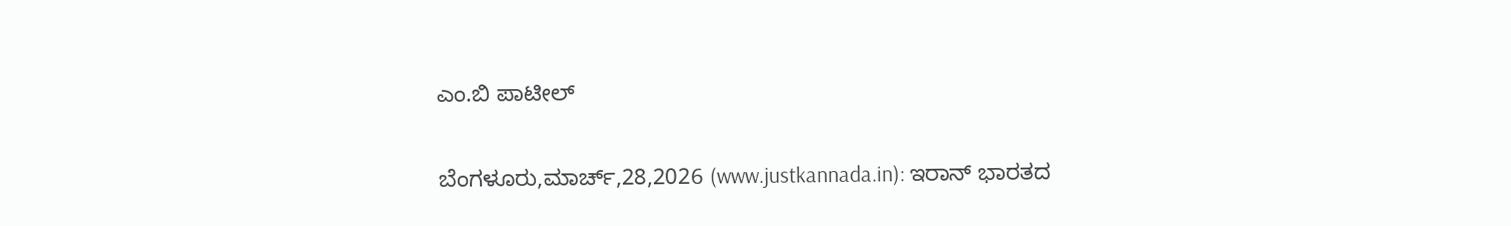ಎಂ.ಬಿ ಪಾಟೀಲ್

ಬೆಂಗಳೂರು,ಮಾರ್ಚ್,28,2026 (www.justkannada.in): ಇರಾನ್ ಭಾರತದ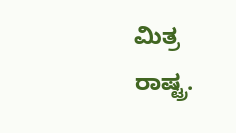ಮಿತ್ರ ರಾಷ್ಟ್ರ.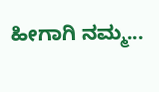ಹೀಗಾಗಿ ನಮ್ಮ...